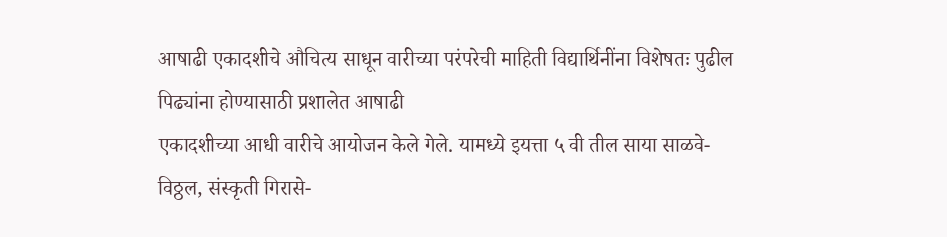आषाढी एकादशीचे औचित्य साधून वारीच्या परंपरेची माहिती विद्यार्थिनींना विशेषतः पुढील पिढ्यांना होण्यासाठी प्रशालेत आषाढी
एकादशीच्या आधी वारीचे आयोजन केले गेले. यामध्ये इयत्ता ५ वी तील साया साळवे-विठ्ठल, संस्कृती गिरासे-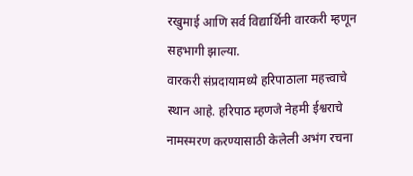रखुमाई आणि सर्व विद्यार्थिनी वारकरी म्हणून सहभागी झाल्या.
वारकरी संप्रदायामध्ये हरिपाठाला महत्त्वाचे स्थान आहे. हरिपाठ म्हणजे नेहमी ईश्वराचे नामस्मरण करण्यासाठी केलेली अभंग रचना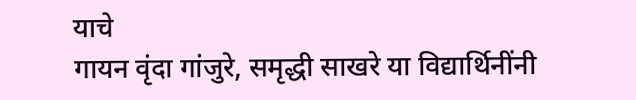याचे
गायन वृंदा गांजुरे, समृद्धी साखरे या विद्यार्थिनींनी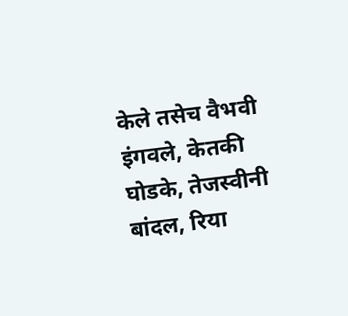केले तसेच वैभवी इंगवले, केतकी घोडके, तेजस्वीनी बांदल, रिया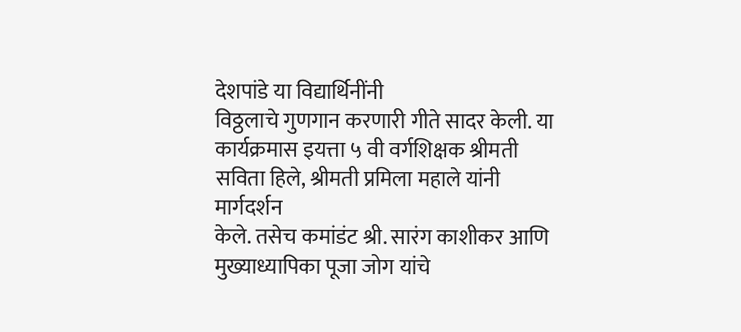देशपांडे या विद्यार्थिनींनी
विठ्ठलाचे गुणगान करणारी गीते सादर केली. या कार्यक्रमास इयत्ता ५ वी वर्गशिक्षक श्रीमती सविता हिले, श्रीमती प्रमिला महाले यांनी मार्गदर्शन
केले. तसेच कमांडंट श्री. सारंग काशीकर आणि मुख्याध्यापिका पूजा जोग यांचे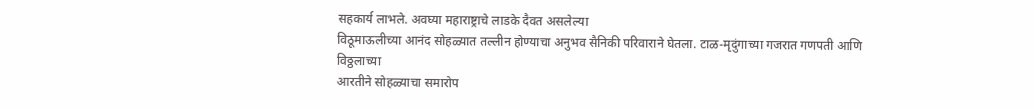सहकार्य लाभले. अवघ्या महाराष्ट्राचे लाडके दैवत असलेल्या
विठूमाऊलीच्या आनंद सोहळ्यात तल्लीन होण्याचा अनुभव सैनिकी परिवाराने घेतला. टाळ-मृदुंगाच्या गजरात गणपती आणि विठ्ठलाच्या
आरतीने सोहळ्याचा समारोप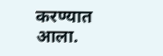करण्यात आला.